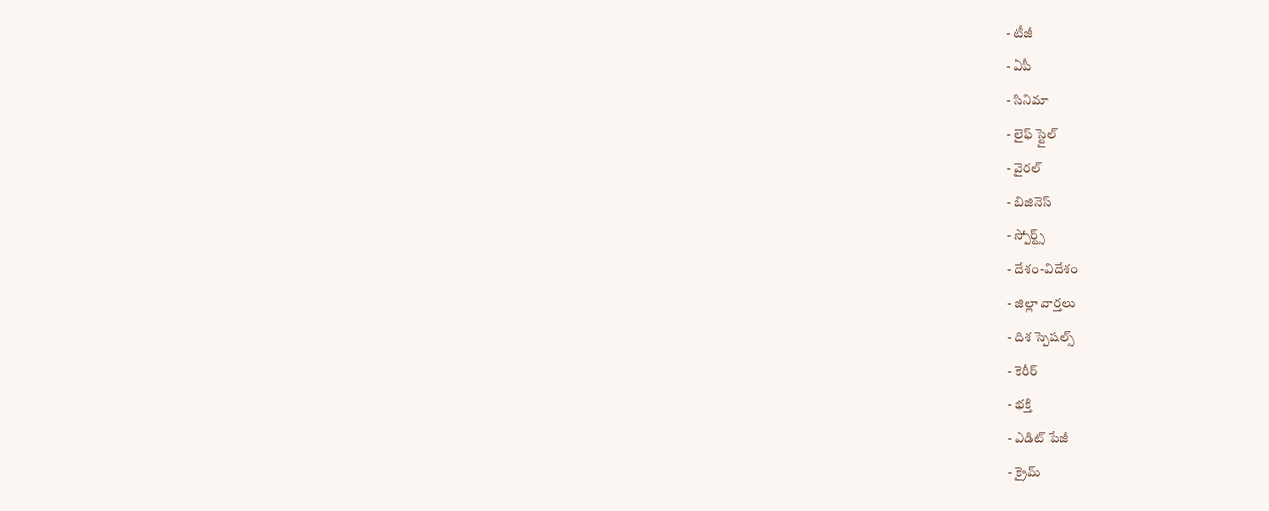- టీజీ
- ఏపీ
- సినిమా
- లైఫ్ స్టైల్
- వైరల్
- బిజినెస్
- స్పోర్ట్స్
- దేశం-విదేశం
- జిల్లా వార్తలు
- దిశ స్పెషల్స్
- కెరీర్
- భక్తి
- ఎడిట్ పేజీ
- క్రైమ్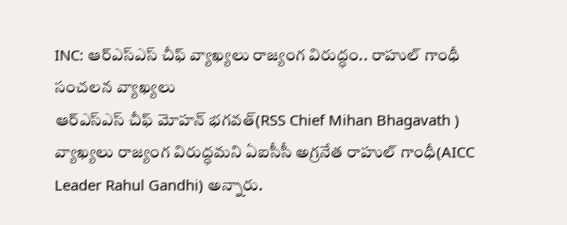INC: ఆర్ఎస్ఎస్ చీఫ్ వ్యాఖ్యలు రాజ్యంగ విరుద్ధం.. రాహుల్ గాంధీ సంచలన వ్యాఖ్యలు
ఆర్ఎస్ఎస్ చీఫ్ మోహన్ భగవత్(RSS Chief Mihan Bhagavath ) వ్యాఖ్యలు రాజ్యంగ విరుద్ధమని ఏఐసీసీ అగ్రనేత రాహుల్ గాంధీ(AICC Leader Rahul Gandhi) అన్నారు.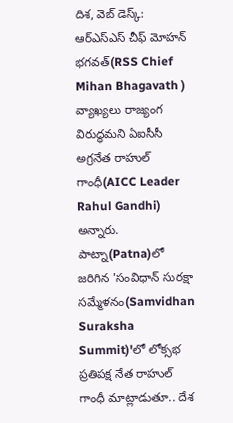దిశ, వెబ్ డెస్క్: ఆర్ఎస్ఎస్ చీఫ్ మోహన్ భగవత్(RSS Chief Mihan Bhagavath ) వ్యాఖ్యలు రాజ్యంగ విరుద్ధమని ఏఐసీసీ అగ్రనేత రాహుల్ గాంధీ(AICC Leader Rahul Gandhi) అన్నారు. పాట్నా(Patna)లో జరిగిన 'సంవిధాన్ సురక్షా సమ్మేళనం(Samvidhan Suraksha Summit)'లో లోక్సభ ప్రతిపక్ష నేత రాహుల్ గాంధీ మాట్లాడుతూ.. దేశ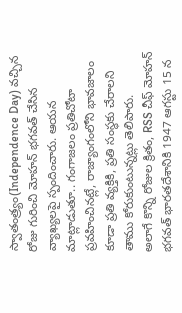స్వాతంత్ర్యం(Independence Day) వచ్చిన రోజు గురించి మోహన్ భగవత్ చేసిన వ్యాఖ్యలపై స్పందించారు. ఆయన మాట్లాడుతూ.. గంగాజలం ప్రతిచోటా ప్రవహించినట్లే, రాజ్యాంగంలోని భావజాలం కూడా ప్రతి వ్యక్తికి, ప్రతి సంస్థకు చేరాలని తాము కోరుకుంటున్నట్లు తెలిపారు.
అలాగే కొన్ని రోజుల క్రితం, RSS చీఫ్ మోహన్ భగవత్ భారతదేశానికి 1947 ఆగస్టు 15 న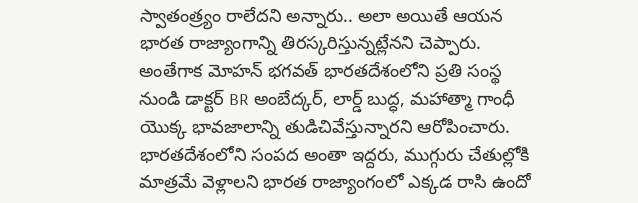స్వాతంత్ర్యం రాలేదని అన్నారు.. అలా అయితే ఆయన భారత రాజ్యాంగాన్ని తిరస్కరిస్తున్నట్లేనని చెప్పారు. అంతేగాక మోహన్ భగవత్ భారతదేశంలోని ప్రతి సంస్థ నుండి డాక్టర్ BR అంబేద్కర్, లార్డ్ బుద్ధ, మహాత్మా గాంధీ యొక్క భావజాలాన్ని తుడిచివేస్తున్నారని ఆరోపించారు. భారతదేశంలోని సంపద అంతా ఇద్దరు, ముగ్గురు చేతుల్లోకి మాత్రమే వెళ్లాలని భారత రాజ్యాంగంలో ఎక్కడ రాసి ఉందో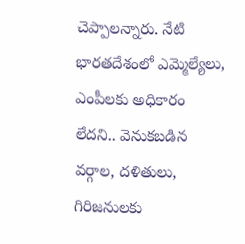చెప్పాలన్నారు. నేటి భారతదేశంలో ఎమ్మెల్యేలు, ఎంపీలకు అధికారం లేదని.. వెనుకబడిన వర్గాల, దళితులు, గిరిజనులకు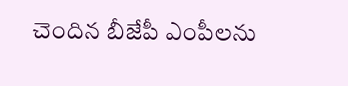చెందిన బీజేపీ ఎంపీలను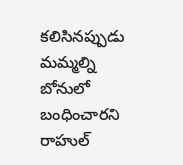కలిసినప్పుడు మమ్మల్ని బోనులో బంధించారని రాహుల్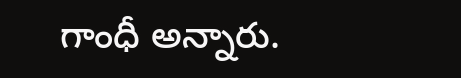గాంధీ అన్నారు.